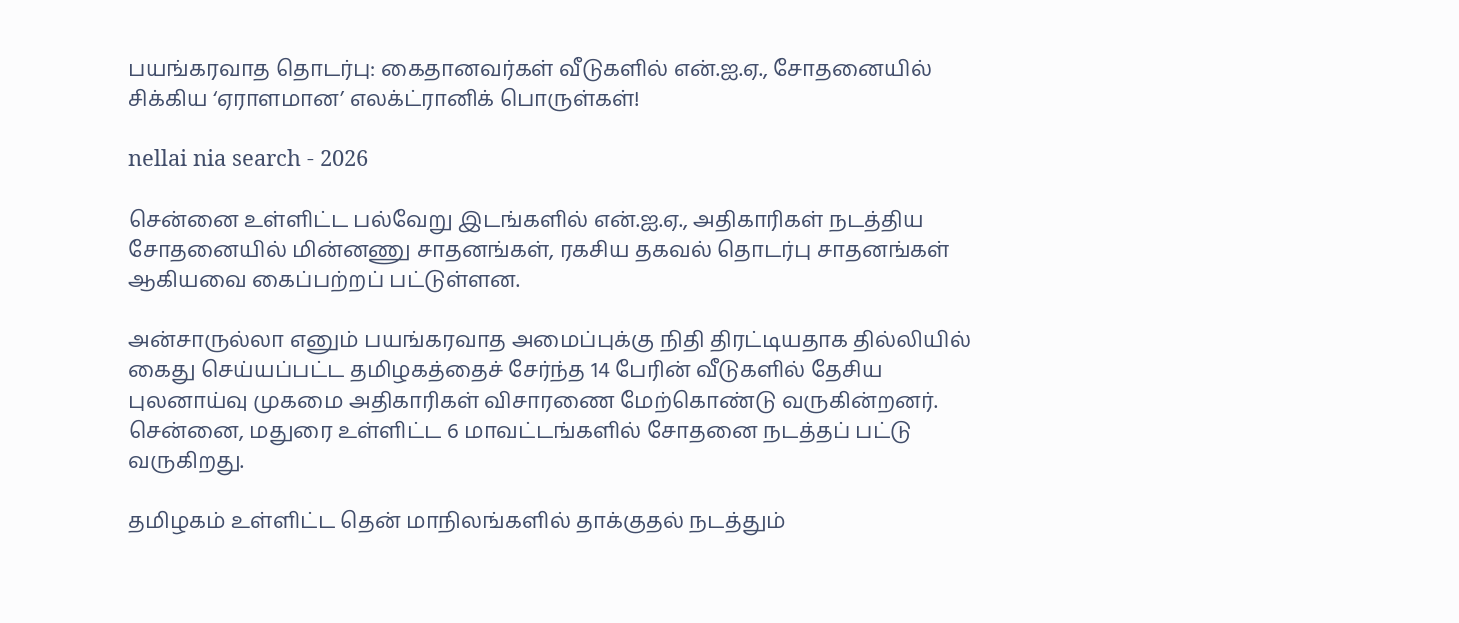பயங்கரவாத தொடர்பு: கைதானவர்கள் வீடுகளில் என்.ஐ.ஏ., சோதனையில் சிக்கிய ‘ஏராளமான’ எலக்ட்ரானிக் பொருள்கள்!

nellai nia search - 2026

சென்னை உள்ளிட்ட பல்வேறு இடங்களில் என்.ஐ.ஏ., அதிகாரிகள் நடத்திய சோதனையில் மின்னணு சாதனங்கள், ரகசிய தகவல் தொடர்பு சாதனங்கள் ஆகியவை கைப்பற்றப் பட்டுள்ளன.

அன்சாருல்லா எனும் பயங்கரவாத அமைப்புக்கு நிதி திரட்டியதாக தில்லியில் கைது செய்யப்பட்ட தமிழகத்தைச் சேர்ந்த 14 பேரின் வீடுகளில் தேசிய புலனாய்வு முகமை அதிகாரிகள் விசாரணை மேற்கொண்டு வருகின்றனர். சென்னை, மதுரை உள்ளிட்ட 6 மாவட்டங்களில் சோதனை நடத்தப் பட்டு வருகிறது.

தமிழகம் உள்ளிட்ட தென் மாநிலங்களில் தாக்குதல் நடத்தும்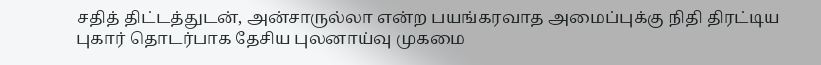சதித் திட்டத்துடன், அன்சாருல்லா என்ற பயங்கரவாத அமைப்புக்கு நிதி திரட்டிய புகார் தொடர்பாக தேசிய புலனாய்வு முகமை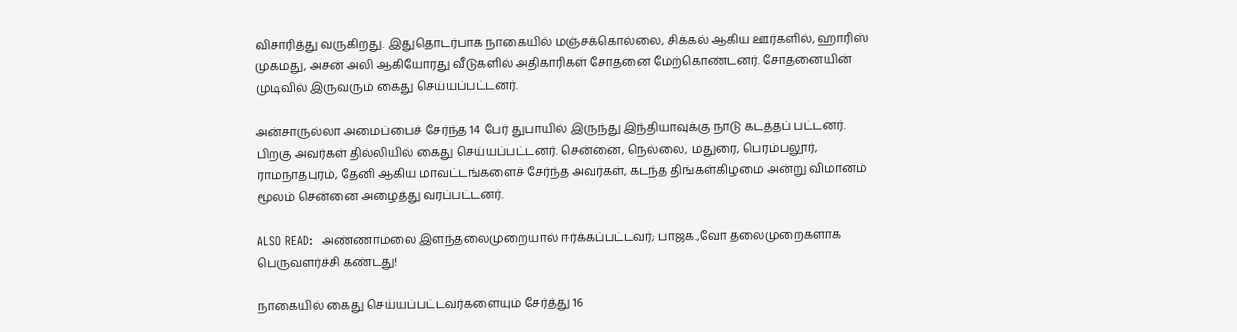விசாரித்து வருகிறது. இதுதொடர்பாக நாகையில் மஞ்சக்கொல்லை, சிக்கல் ஆகிய ஊர்களில், ஹாரிஸ் முகமது, அசன் அலி ஆகியோரது வீடுகளில் அதிகாரிகள் சோதனை மேற்கொண்டனர். சோதனையின் முடிவில் இருவரும் கைது செய்யப்பட்டனர்.

அன்சாருல்லா அமைப்பைச் சேர்ந்த 14 பேர் துபாயில் இருந்து இந்தியாவுக்கு நாடு கடத்தப் பட்டனர். பிறகு அவர்கள் தில்லியில் கைது செய்யப்பட்டனர். சென்னை, நெல்லை, மதுரை, பெரம்பலூர், ராமநாதபுரம், தேனி ஆகிய மாவட்டங்களைச் சேர்ந்த அவர்கள், கடந்த திங்கள்கிழமை அன்று விமானம் மூலம் சென்னை அழைத்து வரப்பட்டனர்.

ALSO READ:  அண்ணாமலை இளந்தலைமுறையால் ஈர்க்கப்பட்டவர்; பாஜக.,வோ தலைமுறைகளாக பெருவளர்ச்சி கண்டது!

நாகையில் கைது செய்யப்பட்டவர்களையும் சேர்த்து 16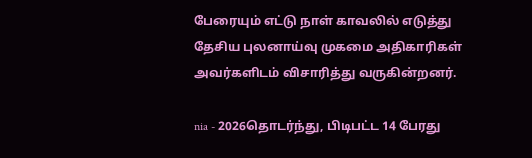பேரையும் எட்டு நாள் காவலில் எடுத்து தேசிய புலனாய்வு முகமை அதிகாரிகள் அவர்களிடம் விசாரித்து வருகின்றனர்.

nia - 2026தொடர்ந்து, பிடிபட்ட 14 பேரது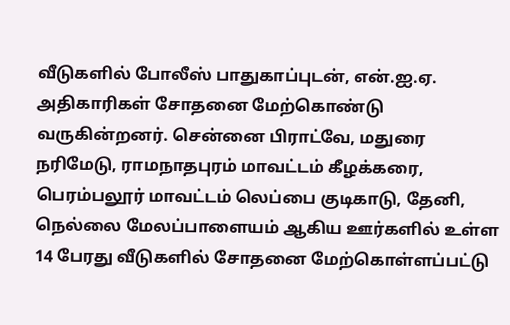வீடுகளில் போலீஸ் பாதுகாப்புடன், என்.ஐ.ஏ. அதிகாரிகள் சோதனை மேற்கொண்டு வருகின்றனர். சென்னை பிராட்வே, மதுரை நரிமேடு, ராமநாதபுரம் மாவட்டம் கீழக்கரை, பெரம்பலூர் மாவட்டம் லெப்பை குடிகாடு, தேனி, நெல்லை மேலப்பாளையம் ஆகிய ஊர்களில் உள்ள 14 பேரது வீடுகளில் சோதனை மேற்கொள்ளப்பட்டு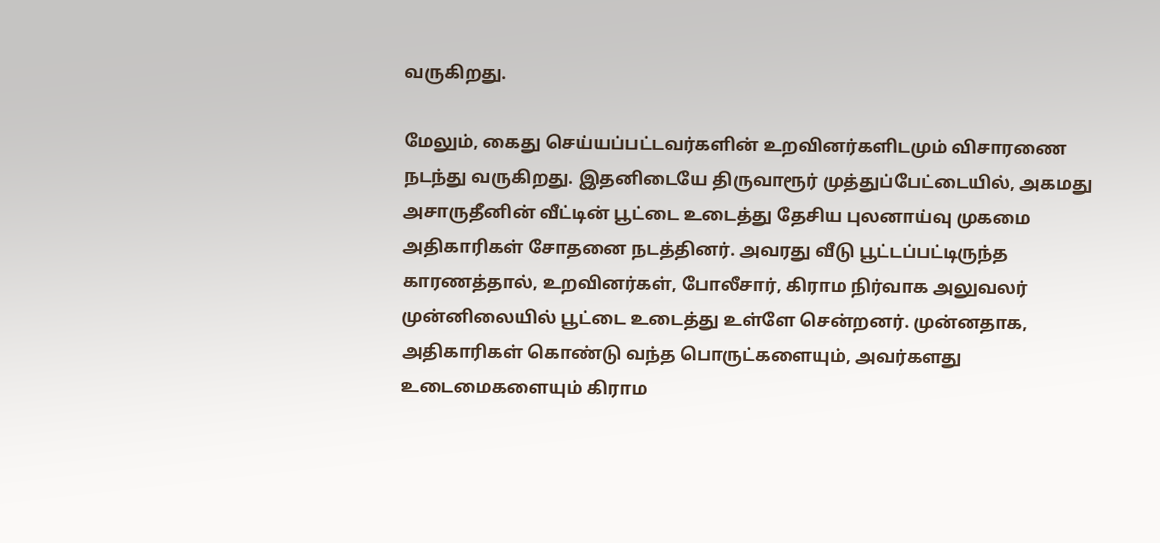வருகிறது.

மேலும், கைது செய்யப்பட்டவர்களின் உறவினர்களிடமும் விசாரணை நடந்து வருகிறது. இதனிடையே திருவாரூர் முத்துப்பேட்டையில், அகமது அசாருதீனின் வீட்டின் பூட்டை உடைத்து தேசிய புலனாய்வு முகமை அதிகாரிகள் சோதனை நடத்தினர். அவரது வீடு பூட்டப்பட்டிருந்த காரணத்தால், உறவினர்கள், போலீசார், கிராம நிர்வாக அலுவலர் முன்னிலையில் பூட்டை உடைத்து உள்ளே சென்றனர். முன்னதாக, அதிகாரிகள் கொண்டு வந்த பொருட்களையும், அவர்களது உடைமைகளையும் கிராம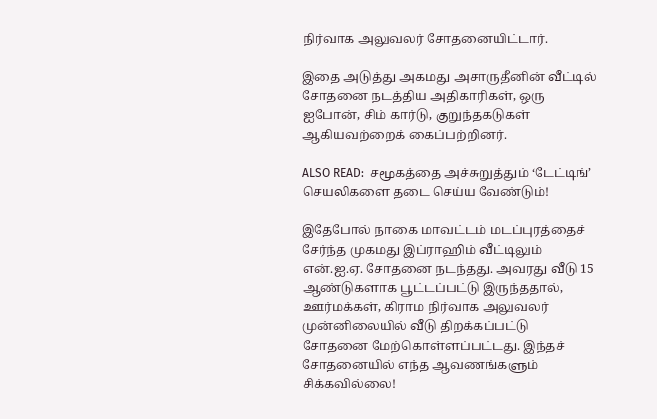நிர்வாக அலுவலர் சோதனையிட்டார்.

இதை அடுத்து அகமது அசாருதீனின் வீட்டில் சோதனை நடத்திய அதிகாரிகள், ஒரு ஐபோன், சிம் கார்டு, குறுந்தகடுகள் ஆகியவற்றைக் கைப்பற்றினர்.

ALSO READ:  சமூகத்தை அச்சுறுத்தும் ‘டேட்டிங்’ செயலிகளை தடை செய்ய வேண்டும்!

இதேபோல் நாகை மாவட்டம் மடப்புரத்தைச் சேர்ந்த முகமது இப்ராஹிம் வீட்டிலும் என்.ஐ.ஏ. சோதனை நடந்தது. அவரது வீடு 15 ஆண்டுகளாக பூட்டப்பட்டு இருந்ததால், ஊர்மக்கள், கிராம நிர்வாக அலுவலர் முன்னிலையில் வீடு திறக்கப்பட்டு சோதனை மேற்கொள்ளப்பட்டது. இந்தச் சோதனையில் எந்த ஆவணங்களும் சிக்கவில்லை!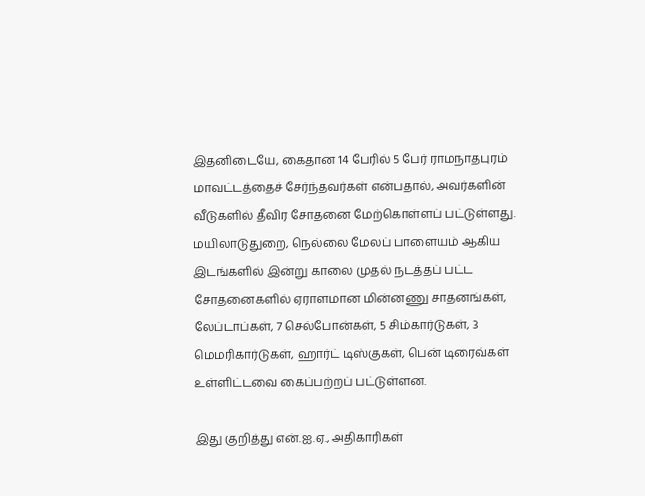இதனிடையே, கைதான 14 பேரில் 5 பேர் ராமநாதபுரம் மாவட்டத்தைச் சேர்ந்தவர்கள் என்பதால், அவர்களின் வீடுகளில் தீவிர சோதனை மேற்கொள்ளப் பட்டுள்ளது. மயிலாடுதுறை, நெல்லை மேலப் பாளையம் ஆகிய இடங்களில் இன்று காலை முதல் நடத்தப் பட்ட சோதனைகளில் ஏராளமான மின்னணு சாதனங்கள், லேப்டாப்கள், 7 செல்போன்கள், 5 சிம்கார்டுகள், 3 மெமரிகார்டுகள், ஹார்ட் டிஸ்குகள், பென் டிரைவ்கள் உள்ளிட்டவை கைப்பற்றப் பட்டுள்ளன.

இது குறித்து என்.ஐ.ஏ., அதிகாரிகள்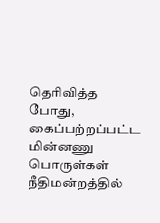தெரிவித்த போது, கைப்பற்றப்பட்ட மின்னணு பொருள்கள் நீதிமன்றத்தில்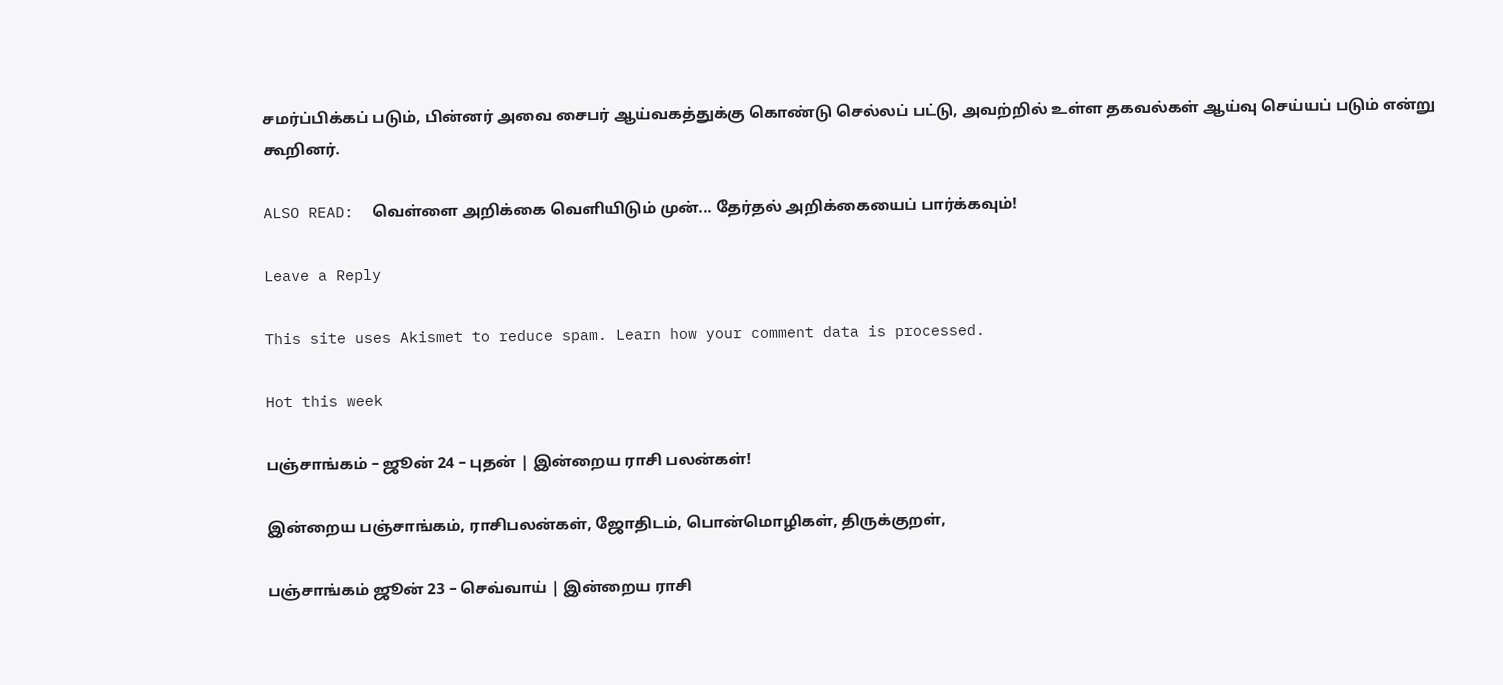சமர்ப்பிக்கப் படும், பின்னர் அவை சைபர் ஆய்வகத்துக்கு கொண்டு செல்லப் பட்டு, அவற்றில் உள்ள தகவல்கள் ஆய்வு செய்யப் படும் என்று கூறினர்.

ALSO READ:  வெள்ளை அறிக்கை வெளியிடும் முன்... தேர்தல் அறிக்கையைப் பார்க்கவும்!

Leave a Reply

This site uses Akismet to reduce spam. Learn how your comment data is processed.

Hot this week

பஞ்சாங்கம் – ஜூன் 24 – புதன் | இன்றைய ராசி பலன்கள்!

இன்றைய பஞ்சாங்கம், ராசிபலன்கள், ஜோதிடம், பொன்மொழிகள், திருக்குறள்,

பஞ்சாங்கம் ஜூன் 23 – செவ்வாய் | இன்றைய ராசி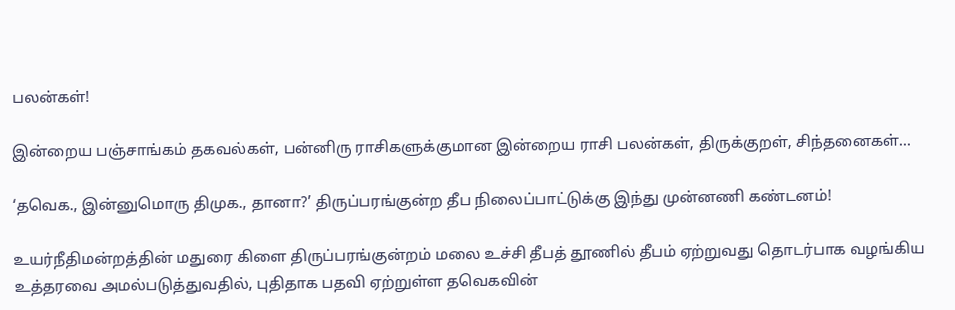பலன்கள்!

இன்றைய பஞ்சாங்கம் தகவல்கள், பன்னிரு ராசிகளுக்குமான இன்றைய ராசி பலன்கள், திருக்குறள், சிந்தனைகள்...

‘தவெக., இன்னுமொரு திமுக., தானா?’ திருப்பரங்குன்ற தீப நிலைப்பாட்டுக்கு இந்து முன்னணி கண்டனம்!

உயர்நீதிமன்றத்தின் மதுரை கிளை திருப்பரங்குன்றம் மலை உச்சி தீபத் தூணில் தீபம் ஏற்றுவது தொடர்பாக வழங்கிய உத்தரவை அமல்படுத்துவதில், புதிதாக பதவி ஏற்றுள்ள தவெகவின்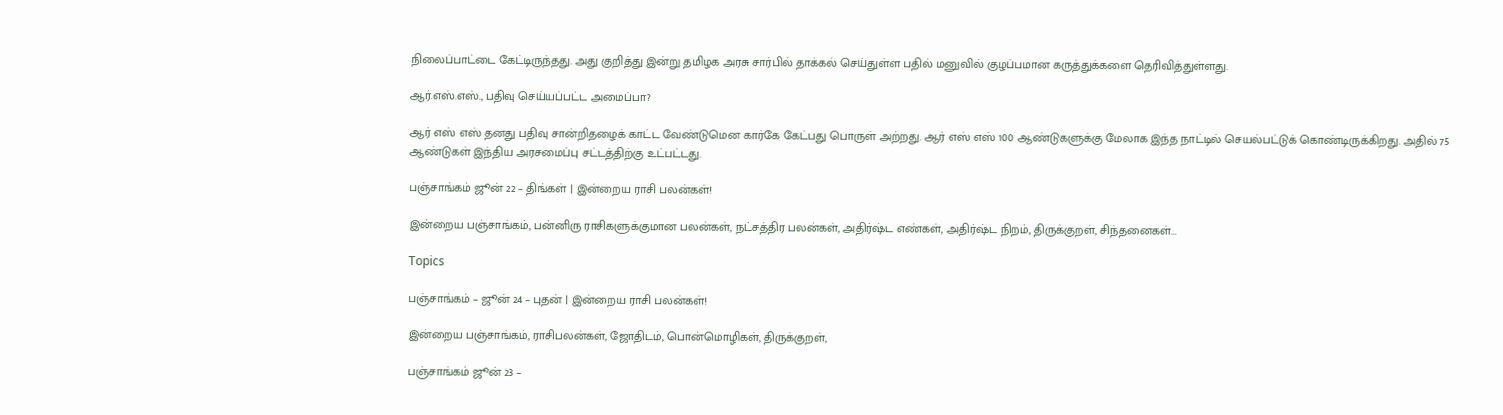நிலைப்பாட்டை கேட்டிருந்தது. அது குறித்து இன்று தமிழக அரசு சார்பில் தாக்கல் செய்துள்ள பதில் மனுவில் குழப்பமான கருத்துக்களை தெரிவித்துள்ளது.

ஆர்.எஸ்.எஸ்., பதிவு செய்யப்பட்ட அமைப்பா?

ஆர் எஸ் எஸ் தனது பதிவு சான்றிதழைக் காட்ட வேண்டுமென கார்கே கேட்பது பொருள் அற்றது. ஆர் எஸ் எஸ் 100 ஆண்டுகளுக்கு மேலாக இந்த நாட்டில் செயல்பட்டுக் கொண்டிருக்கிறது. அதில் 75 ஆண்டுகள் இந்திய அரசமைப்பு சட்டத்திற்கு உட்பட்டது.

பஞ்சாங்கம் ஜூன் 22 – திங்கள் | இன்றைய ராசி பலன்கள்!

இன்றைய பஞ்சாங்கம், பன்னிரு ராசிகளுக்குமான பலன்கள், நட்சத்திர பலன்கள், அதிர்ஷ்ட எண்கள், அதிர்ஷ்ட நிறம், திருக்குறள், சிந்தனைகள்...

Topics

பஞ்சாங்கம் – ஜூன் 24 – புதன் | இன்றைய ராசி பலன்கள்!

இன்றைய பஞ்சாங்கம், ராசிபலன்கள், ஜோதிடம், பொன்மொழிகள், திருக்குறள்,

பஞ்சாங்கம் ஜூன் 23 –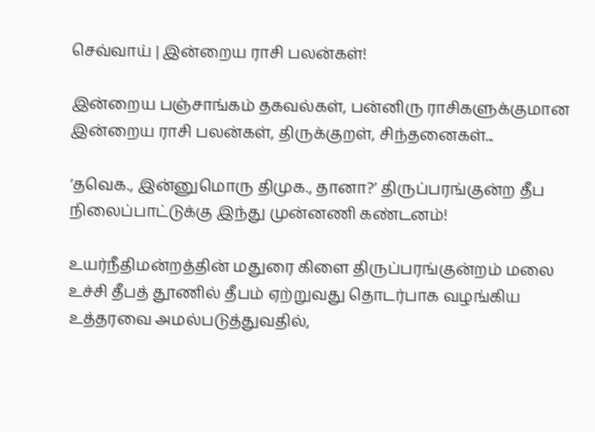செவ்வாய் | இன்றைய ராசி பலன்கள்!

இன்றைய பஞ்சாங்கம் தகவல்கள், பன்னிரு ராசிகளுக்குமான இன்றைய ராசி பலன்கள், திருக்குறள், சிந்தனைகள்...

‘தவெக., இன்னுமொரு திமுக., தானா?’ திருப்பரங்குன்ற தீப நிலைப்பாட்டுக்கு இந்து முன்னணி கண்டனம்!

உயர்நீதிமன்றத்தின் மதுரை கிளை திருப்பரங்குன்றம் மலை உச்சி தீபத் தூணில் தீபம் ஏற்றுவது தொடர்பாக வழங்கிய உத்தரவை அமல்படுத்துவதில்,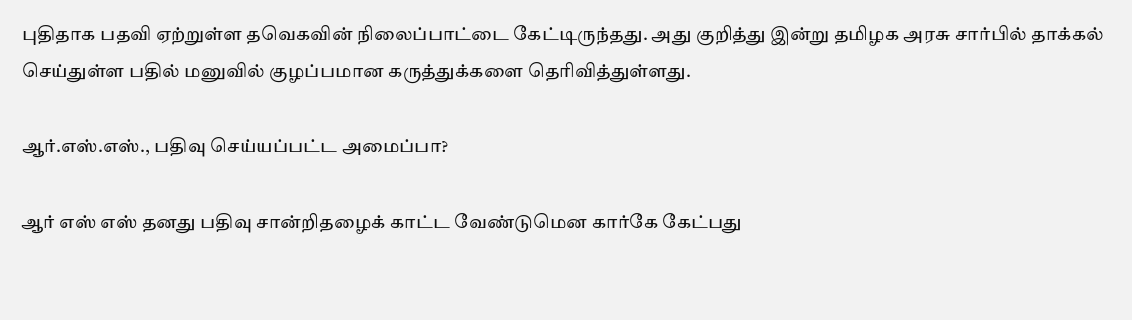புதிதாக பதவி ஏற்றுள்ள தவெகவின் நிலைப்பாட்டை கேட்டிருந்தது. அது குறித்து இன்று தமிழக அரசு சார்பில் தாக்கல் செய்துள்ள பதில் மனுவில் குழப்பமான கருத்துக்களை தெரிவித்துள்ளது.

ஆர்.எஸ்.எஸ்., பதிவு செய்யப்பட்ட அமைப்பா?

ஆர் எஸ் எஸ் தனது பதிவு சான்றிதழைக் காட்ட வேண்டுமென கார்கே கேட்பது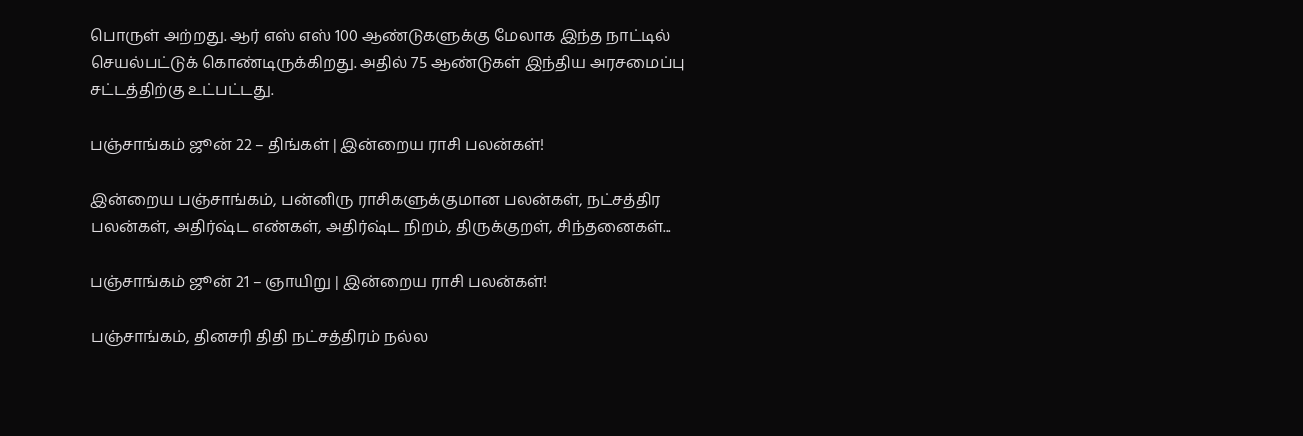பொருள் அற்றது. ஆர் எஸ் எஸ் 100 ஆண்டுகளுக்கு மேலாக இந்த நாட்டில் செயல்பட்டுக் கொண்டிருக்கிறது. அதில் 75 ஆண்டுகள் இந்திய அரசமைப்பு சட்டத்திற்கு உட்பட்டது.

பஞ்சாங்கம் ஜூன் 22 – திங்கள் | இன்றைய ராசி பலன்கள்!

இன்றைய பஞ்சாங்கம், பன்னிரு ராசிகளுக்குமான பலன்கள், நட்சத்திர பலன்கள், அதிர்ஷ்ட எண்கள், அதிர்ஷ்ட நிறம், திருக்குறள், சிந்தனைகள்...

பஞ்சாங்கம் ஜூன் 21 – ஞாயிறு | இன்றைய ராசி பலன்கள்!

பஞ்சாங்கம், தினசரி திதி நட்சத்திரம் நல்ல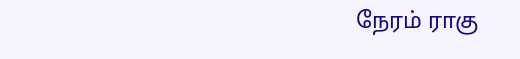நேரம் ராகு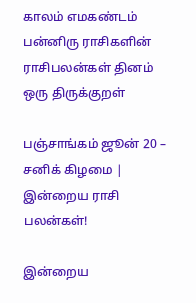காலம் எமகண்டம் பன்னிரு ராசிகளின் ராசிபலன்கள் தினம் ஒரு திருக்குறள்

பஞ்சாங்கம் ஜூன் 20 – சனிக் கிழமை | இன்றைய ராசி பலன்கள்!

இன்றைய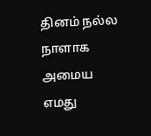தினம் நல்ல நாளாக அமைய எமது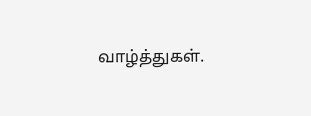வாழ்த்துகள்.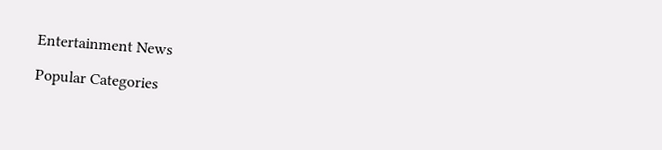Entertainment News

Popular Categories